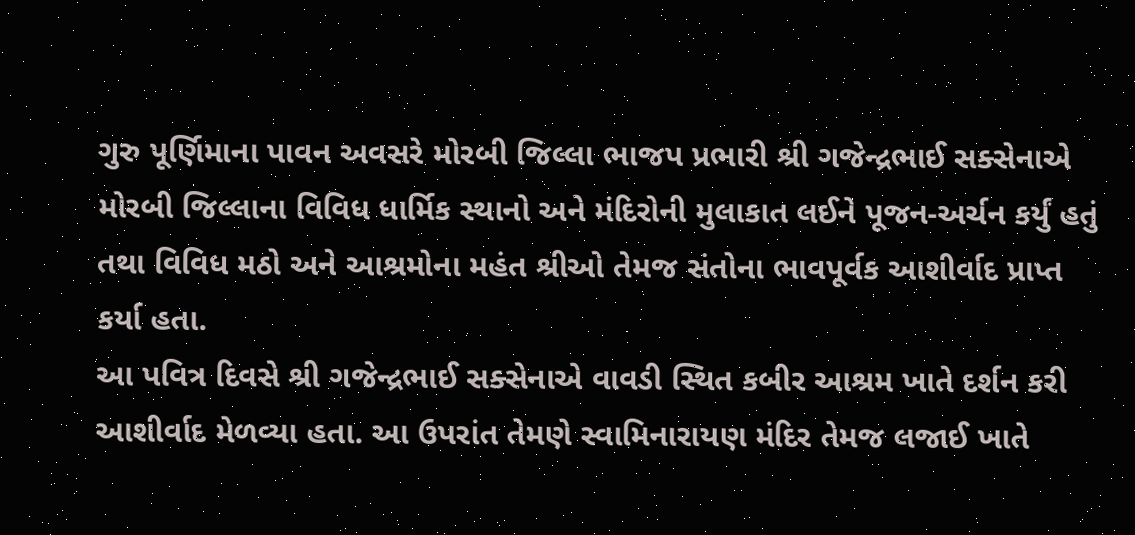ગુરુ પૂર્ણિમાના પાવન અવસરે મોરબી જિલ્લા ભાજપ પ્રભારી શ્રી ગજેન્દ્રભાઈ સક્સેનાએ મોરબી જિલ્લાના વિવિધ ધાર્મિક સ્થાનો અને મંદિરોની મુલાકાત લઈને પૂજન-અર્ચન કર્યું હતું તથા વિવિધ મઠો અને આશ્રમોના મહંત શ્રીઓ તેમજ સંતોના ભાવપૂર્વક આશીર્વાદ પ્રાપ્ત કર્યા હતા.
આ પવિત્ર દિવસે શ્રી ગજેન્દ્રભાઈ સક્સેનાએ વાવડી સ્થિત કબીર આશ્રમ ખાતે દર્શન કરી આશીર્વાદ મેળવ્યા હતા. આ ઉપરાંત તેમણે સ્વામિનારાયણ મંદિર તેમજ લજાઈ ખાતે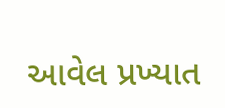આવેલ પ્રખ્યાત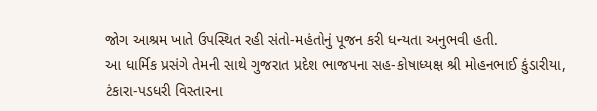જોગ આશ્રમ ખાતે ઉપસ્થિત રહી સંતો-મહંતોનું પૂજન કરી ધન્યતા અનુભવી હતી.
આ ધાર્મિક પ્રસંગે તેમની સાથે ગુજરાત પ્રદેશ ભાજપના સહ-કોષાધ્યક્ષ શ્રી મોહનભાઈ કુંડારીયા, ટંકારા-પડધરી વિસ્તારના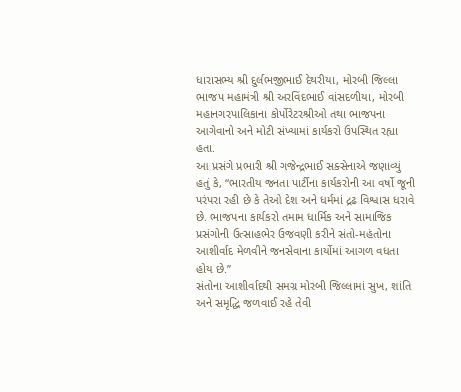ધારાસભ્ય શ્રી દુર્લભજીભાઈ દેથરીયા, મોરબી જિલ્લા ભાજપ મહામંત્રી શ્રી અરવિંદભાઈ વાંસદળીયા, મોરબી મહાનગરપાલિકાના કોર્પોરેટરશ્રીઓ તથા ભાજપના આગેવાનો અને મોટી સંખ્યામાં કાર્યકરો ઉપસ્થિત રહ્યા હતા.
આ પ્રસંગે પ્રભારી શ્રી ગજેન્દ્રભાઈ સક્સેનાએ જણાવ્યું હતું કે, “ભારતીય જનતા પાર્ટીના કાર્યકરોની આ વર્ષો જૂની પરંપરા રહી છે કે તેઓ દેશ અને ધર્મમાં દ્રઢ વિશ્વાસ ધરાવે છે. ભાજપના કાર્યકરો તમામ ધાર્મિક અને સામાજિક પ્રસંગોની ઉત્સાહભેર ઉજવણી કરીને સંતો-મહંતોના આશીર્વાદ મેળવીને જનસેવાના કાર્યોમાં આગળ વધતા હોય છે.”
સંતોના આશીર્વાદથી સમગ્ર મોરબી જિલ્લામાં સુખ, શાંતિ અને સમૃદ્ધિ જળવાઈ રહે તેવી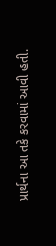પ્રાર્થના આ તકે કરવામાં આવી હતી.